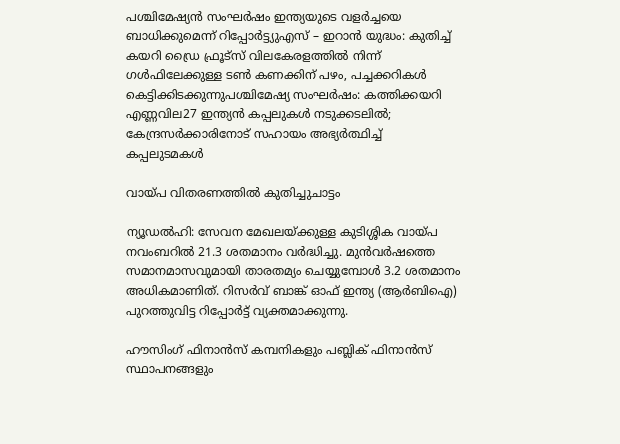പശ്ചിമേഷ്യന്‍ സംഘർഷം ഇന്ത്യയുടെ വളര്‍ച്ചയെ ബാധിക്കുമെന്ന് റിപ്പോർട്ട്യുഎസ് – ഇറാൻ യുദ്ധം: കുതിച്ച് കയറി ഡ്രൈ ഫ്രൂട്സ് വിലകേരളത്തില്‍ നിന്ന് ഗള്‍ഫിലേക്കുള്ള ടണ്‍ കണക്കിന് പഴം, പച്ചക്കറികള്‍ കെട്ടിക്കിടക്കുന്നുപശ്ചിമേഷ്യ സംഘർഷം: കത്തിക്കയറി എണ്ണവില27 ഇന്ത്യൻ കപ്പലുകൾ നടുക്കടലിൽ; കേന്ദ്രസർക്കാരിനോട് സഹായം അഭ്യർത്ഥിച്ച് കപ്പലുടമകൾ

വായ്പ വിതരണത്തില്‍ കുതിച്ചുചാട്ടം

ന്യൂഡല്‍ഹി: സേവന മേഖലയ്ക്കുള്ള കുടിശ്ശിക വായ്പ നവംബറില്‍ 21.3 ശതമാനം വര്‍ദ്ധിച്ചു. മുന്‍വര്‍ഷത്തെ സമാനമാസവുമായി താരതമ്യം ചെയ്യുമ്പോള്‍ 3.2 ശതമാനം അധികമാണിത്. റിസര്‍വ് ബാങ്ക് ഓഫ് ഇന്ത്യ (ആര്‍ബിഐ) പുറത്തുവിട്ട റിപ്പോര്‍ട്ട് വ്യക്തമാക്കുന്നു.

ഹൗസിംഗ് ഫിനാന്‍സ് കമ്പനികളും പബ്ലിക് ഫിനാന്‍സ് സ്ഥാപനങ്ങളും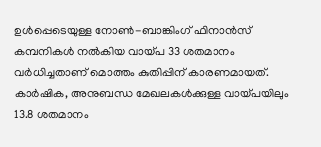ഉള്‍പ്പെടെയുള്ള നോണ്‍-ബാങ്കിംഗ് ഫിനാന്‍സ് കമ്പനികള്‍ നല്‍കിയ വായ്പ 33 ശതമാനം വര്‍ധിച്ചതാണ് മൊത്തം കുതിപ്പിന് കാരണമായത്. കാര്‍ഷിക, അനുബന്ധ മേഖലകള്‍ക്കുള്ള വായ്പയിലും 13.8 ശതമാനം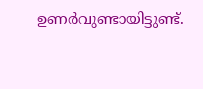ഉണര്‍വുണ്ടായിട്ടുണ്ട്.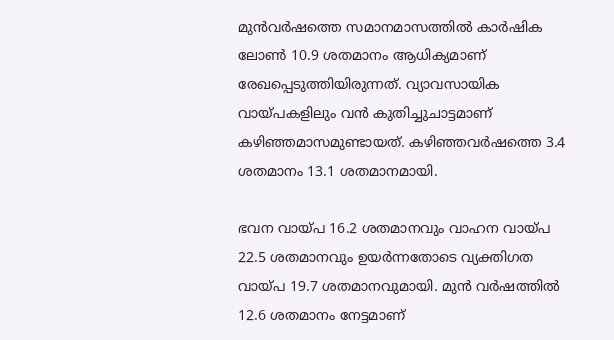മുന്‍വര്‍ഷത്തെ സമാനമാസത്തില്‍ കാര്‍ഷിക ലോണ്‍ 10.9 ശതമാനം ആധിക്യമാണ് രേഖപ്പെടുത്തിയിരുന്നത്. വ്യാവസായിക വായ്പകളിലും വന്‍ കുതിച്ചുചാട്ടമാണ് കഴിഞ്ഞമാസമുണ്ടായത്. കഴിഞ്ഞവര്‍ഷത്തെ 3.4 ശതമാനം 13.1 ശതമാനമായി.

ഭവന വായ്പ 16.2 ശതമാനവും വാഹന വായ്പ 22.5 ശതമാനവും ഉയര്‍ന്നതോടെ വ്യക്തിഗത വായ്പ 19.7 ശതമാനവുമായി. മുന്‍ വര്‍ഷത്തില്‍ 12.6 ശതമാനം നേട്ടമാണ്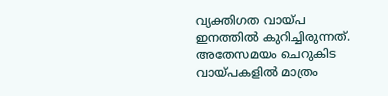വ്യക്തിഗത വായ്പ ഇനത്തില്‍ കുറിച്ചിരുന്നത്. അതേസമയം ചെറുകിട വായ്പകളില്‍ മാത്രം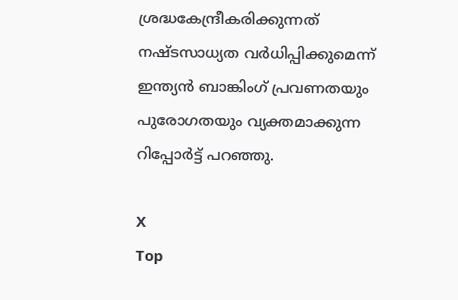ശ്രദ്ധകേന്ദ്രീകരിക്കുന്നത് നഷ്ടസാധ്യത വര്‍ധിപ്പിക്കുമെന്ന് ഇന്ത്യന്‍ ബാങ്കിംഗ് പ്രവണതയും പുരോഗതയും വ്യക്തമാക്കുന്ന റിപ്പോര്‍ട്ട് പറഞ്ഞു.

X
Top